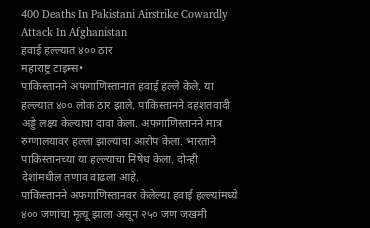400 Deaths In Pakistani Airstrike Cowardly Attack In Afghanistan
हवाई हल्ल्यात ४०० ठार
महाराष्ट्र टाइम्स•
पाकिस्तानने अफगाणिस्तानात हवाई हल्ले केले. या हल्ल्यात ४०० लोक ठार झाले. पाकिस्तानने दहशतवादी अड्डे लक्ष्य केल्याचा दावा केला. अफगाणिस्तानने मात्र रुग्णालयावर हल्ला झाल्याचा आरोप केला. भारताने पाकिस्तानच्या या हल्ल्याचा निषेध केला. दोन्ही देशांमधील तणाव वाढला आहे.
पाकिस्तानने अफगाणिस्तानवर केलेल्या हवाई हल्ल्यांमध्ये ४०० जणांचा मृत्यू झाला असून २५० जण जखमी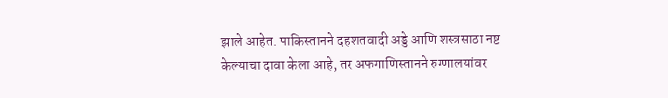झाले आहेत. पाकिस्तानने दहशतवादी अड्डे आणि शस्त्रसाठा नष्ट केल्याचा दावा केला आहे, तर अफगाणिस्तानने रुग्णालयांवर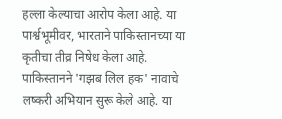हल्ला केल्याचा आरोप केला आहे. या पार्श्वभूमीवर, भारताने पाकिस्तानच्या या कृतीचा तीव्र निषेध केला आहे.
पाकिस्तानने 'गझब लिल हक' नावाचे लष्करी अभियान सुरू केले आहे. या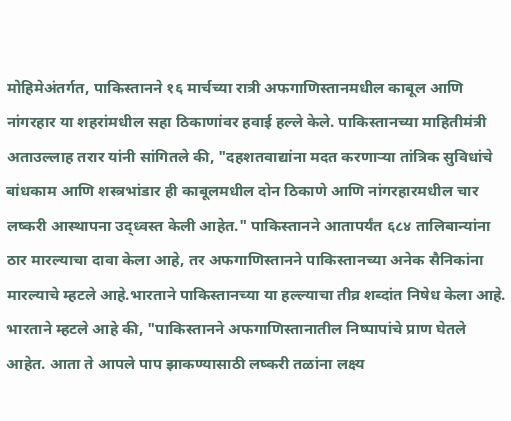मोहिमेअंतर्गत, पाकिस्तानने १६ मार्चच्या रात्री अफगाणिस्तानमधील काबूल आणि नांगरहार या शहरांमधील सहा ठिकाणांवर हवाई हल्ले केले. पाकिस्तानच्या माहितीमंत्री अताउल्लाह तरार यांनी सांगितले की, "दहशतवाद्यांना मदत करणाऱ्या तांत्रिक सुविधांचे बांधकाम आणि शस्त्रभांडार ही काबूलमधील दोन ठिकाणे आणि नांगरहारमधील चार लष्करी आस्थापना उद्ध्वस्त केली आहेत." पाकिस्तानने आतापर्यंत ६८४ तालिबान्यांना ठार मारल्याचा दावा केला आहे, तर अफगाणिस्तानने पाकिस्तानच्या अनेक सैनिकांना मारल्याचे म्हटले आहे.भारताने पाकिस्तानच्या या हल्ल्याचा तीव्र शब्दांत निषेध केला आहे. भारताने म्हटले आहे की, "पाकिस्तानने अफगाणिस्तानातील निष्पापांचे प्राण घेतले आहेत. आता ते आपले पाप झाकण्यासाठी लष्करी तळांना लक्ष्य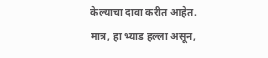केल्याचा दावा करीत आहेत. मात्र, हा भ्याड हल्ला असून,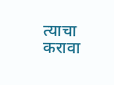त्याचा करावा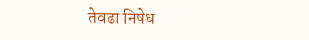तेवढा निषेध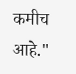कमीच आहे."